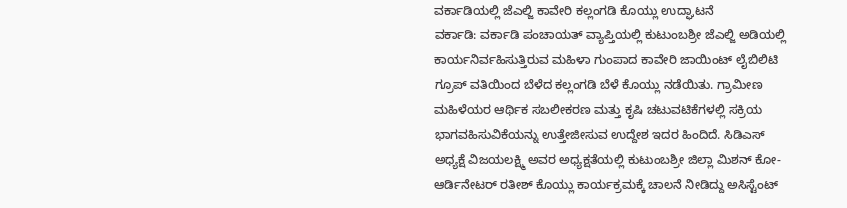ವರ್ಕಾಡಿಯಲ್ಲಿ ಜೆಎಲ್ಜಿ ಕಾವೇರಿ ಕಲ್ಲಂಗಡಿ ಕೊಯ್ಲು ಉದ್ಘಾಟನೆ
ವರ್ಕಾಡಿ: ವರ್ಕಾಡಿ ಪಂಚಾಯತ್ ವ್ಯಾಪ್ತಿಯಲ್ಲಿ ಕುಟುಂಬಶ್ರೀ ಜೆಎಲ್ಜಿ ಅಡಿಯಲ್ಲಿ ಕಾರ್ಯನಿರ್ವಹಿಸುತ್ತಿರುವ ಮಹಿಳಾ ಗುಂಪಾದ ಕಾವೇರಿ ಜಾಯಿಂಟ್ ಲೈಬಿಲಿಟಿ ಗ್ರೂಪ್ ವತಿಯಿಂದ ಬೆಳೆದ ಕಲ್ಲಂಗಡಿ ಬೆಳೆ ಕೊಯ್ಲು ನಡೆಯಿತು. ಗ್ರಾಮೀಣ ಮಹಿಳೆಯರ ಆರ್ಥಿಕ ಸಬಲೀಕರಣ ಮತ್ತು ಕೃಷಿ ಚಟುವಟಿಕೆಗಳಲ್ಲಿ ಸಕ್ರಿಯ ಭಾಗವಹಿಸುವಿಕೆಯನ್ನು ಉತ್ತೇಜೀಸುವ ಉದ್ದೇಶ ಇದರ ಹಿಂದಿದೆ. ಸಿಡಿಎಸ್ ಅಧ್ಯಕ್ಷೆ ವಿಜಯಲಕ್ಷ್ಮಿ ಅವರ ಅಧ್ಯಕ್ಷತೆಯಲ್ಲಿ ಕುಟುಂಬಶ್ರೀ ಜಿಲ್ಲಾ ಮಿಶನ್ ಕೋ-ಆರ್ಡಿನೇಟರ್ ರತೀಶ್ ಕೊಯ್ಲು ಕಾರ್ಯಕ್ರಮಕ್ಕೆ ಚಾಲನೆ ನೀಡಿದ್ದು ಅಸಿಸ್ಟೆಂಟ್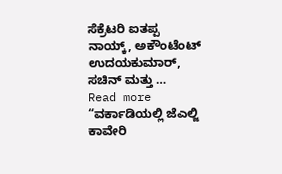ಸೆಕ್ರೆಟರಿ ಐತಪ್ಪ ನಾಯ್ಕ್, ಅಕೌಂಟೆಂಟ್ ಉದಯಕುಮಾರ್, ಸಚಿನ್ ಮತ್ತು …
Read more “ವರ್ಕಾಡಿಯಲ್ಲಿ ಜೆಎಲ್ಜಿ ಕಾವೇರಿ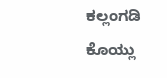ಕಲ್ಲಂಗಡಿ ಕೊಯ್ಲು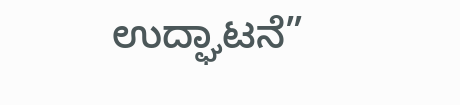ಉದ್ಘಾಟನೆ”